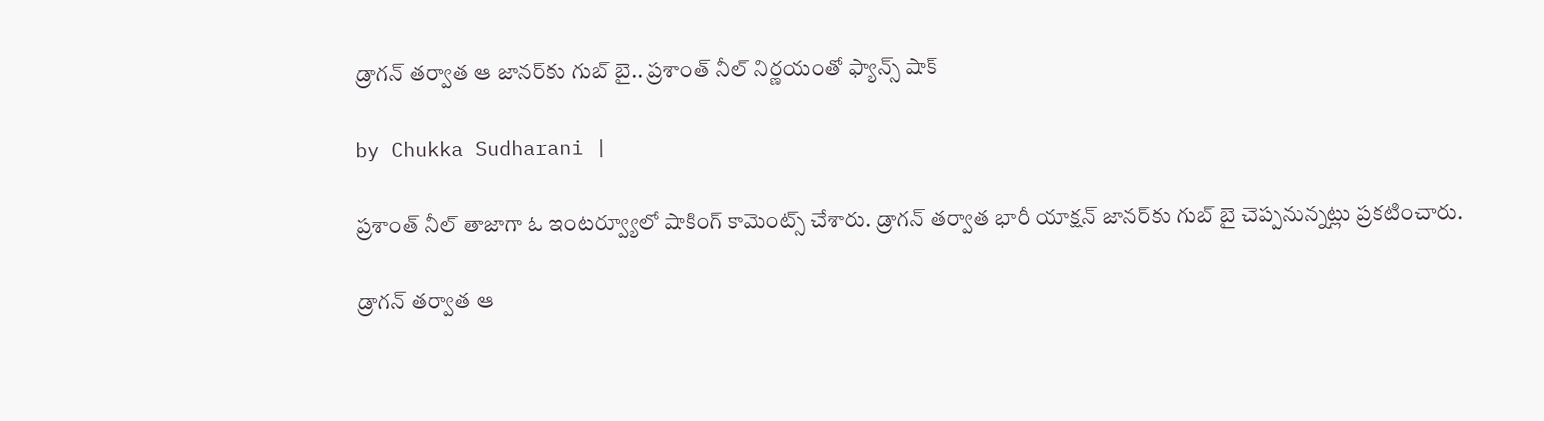డ్రాగన్ తర్వాత ఆ జానర్‌కు గుబ్ బై.. ప్రశాంత్ నీల్ నిర్ణయంతో ఫ్యాన్స్ షాక్

by Chukka Sudharani |

ప్రశాంత్ నీల్ తాజాగా ఓ ఇంటర్వ్యూలో షాకింగ్ కామెంట్స్ చేశారు. డ్రాగన్ తర్వాత భారీ యాక్షన్ జానర్‌కు గుబ్ బై చెప్పనున్నట్లు ప్రకటించారు.

డ్రాగన్ తర్వాత ఆ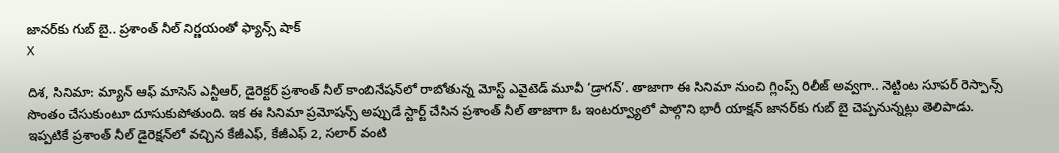జానర్‌కు గుబ్ బై.. ప్రశాంత్ నీల్ నిర్ణయంతో ఫ్యాన్స్ షాక్
X

దిశ, సినిమా: మ్యాన్ ఆఫ్ మాసెస్ ఎన్టీఆర్, డైరెక్టర్ ప్రశాంత్ నీల్ కాంబినేషన్‌లో రాబోతున్న మోస్ట్ ఎవైటెడ్ మూవీ ‘డ్రాగన్’. తాజాగా ఈ సినిమా నుంచి గ్లింప్స్ రిలీజ్ అవ్వగా.. నెట్టింట సూపర్ రెస్పాన్స్ సొంతం చేసుకుంటూ దూసుకుపోతుంది. ఇక ఈ సినిమా ప్రమోషన్స్ అప్పుడే స్టార్ట్ చేసిన ప్రశాంత్ నీల్ తాజాగా ఓ ఇంటర్వ్యూలో పాల్గొని భారీ యాక్షన్ జానర్‌కు గుబ్ బై చెప్పనున్నట్లు తెలిపాడు. ఇప్పటికే ప్రశాంత్ నీల్ డైరెక్షన్‌లో వచ్చిన కేజీఎఫ్, కేజీఎఫ్ 2, సలార్ వంటి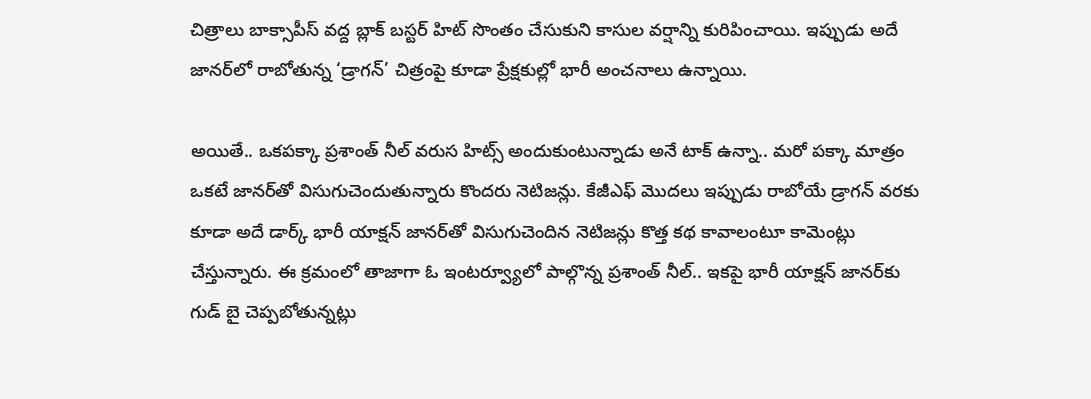చిత్రాలు బాక్సాపీస్ వద్ద బ్లాక్ బస్టర్ హిట్ సొంతం చేసుకుని కాసుల వర్షాన్ని కురిపించాయి. ఇప్పుడు అదే జానర్‌లో రాబోతున్న ‘డ్రాగన్’ చిత్రంపై కూడా ప్రేక్షకుల్లో భారీ అంచనాలు ఉన్నాయి.

అయితే.. ఒకపక్కా ప్రశాంత్ నీల్ వరుస హిట్స్ అందుకుంటున్నాడు అనే టాక్ ఉన్నా.. మరో పక్కా మాత్రం ఒకటే జానర్‌తో విసుగుచెందుతున్నారు కొందరు నెటిజన్లు. కేజీఎఫ్ మొదలు ఇప్పుడు రాబోయే డ్రాగన్ వరకు కూడా అదే డార్క్ భారీ యాక్షన్ జానర్‌తో విసుగుచెందిన నెటిజన్లు కొత్త కథ కావాలంటూ కామెంట్లు చేస్తున్నారు. ఈ క్రమంలో తాజాగా ఓ ఇంటర్వ్యూలో పాల్గొన్న ప్రశాంత్ నీల్.. ఇకపై భారీ యాక్షన్ జానర్‌కు గుడ్ బై చెప్పబోతున్నట్లు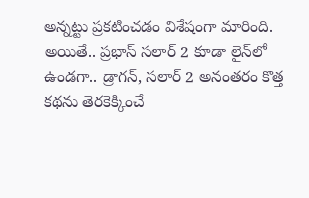అన్నట్టు ప్రకటించడం విశేషంగా మారింది. అయితే.. ప్రభాస్ సలార్ 2 కూడా లైన్‌లో ఉండగా.. డ్రాగన్, సలార్ 2 అనంతరం కొత్త కథను తెరకెక్కించే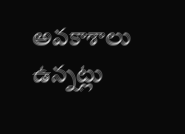అవకాశాలు ఉన్నట్లు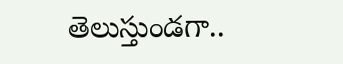తెలుస్తుండగా..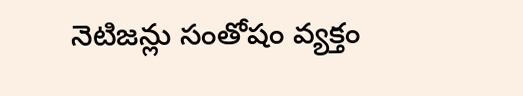నెటిజన్లు సంతోషం వ్యక్తం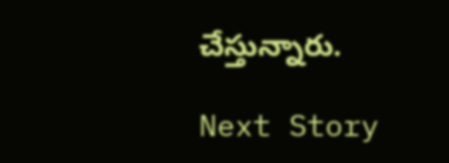చేస్తున్నారు.

Next Story